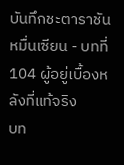บันทึกชะตาราชันหมื่นเซียน - บทที่ 104 ผู้อยู่เบื้องหลังที่แท้จริง
บท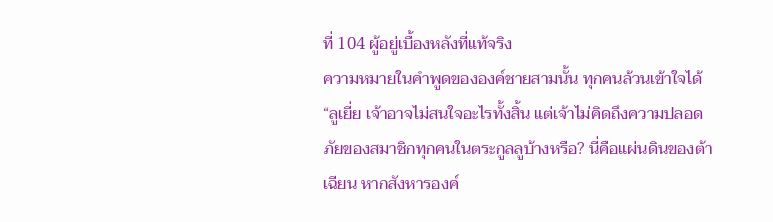ที่ 104 ผู้อยู่เบื้องหลังที่แท้จริง
ความหมายในคำพูดขององค์ชายสามนั้น ทุกคนล้วนเข้าใจได้
“ลูเยี่ย เจ้าอาจไม่สนใจอะไรทั้งสิ้น แต่เจ้าไม่คิดถึงความปลอดภัยของสมาชิกทุกคนในตระกูลลูบ้างหรือ? นี่คือแผ่นดินของต้าเฉียน หากสังหารองค์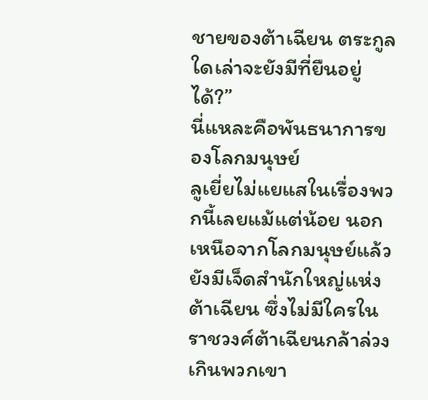ชายของต้าเฉียน ตระกูลใดเล่าจะยังมีที่ยืนอยู่ได้?”
นี่แหละคือพันธนาการของโลกมนุษย์
ลูเยี่ยไม่แยแสในเรื่องพวกนี้เลยแม้แต่น้อย นอกเหนือจากโลกมนุษย์แล้ว ยังมีเจ็ดสำนักใหญ่แห่งต้าเฉียน ซึ่งไม่มีใครในราชวงศ์ต้าเฉียนกล้าล่วงเกินพวกเขา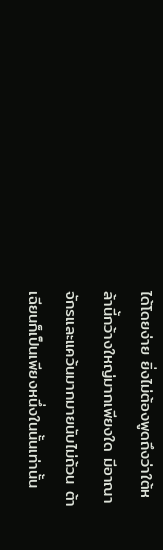ได้โดยง่าย ยิ่งไม่ต้องพูดถึงว่าใต้หล้านี้กว้างใหญ่มากเพียงใด มีอาณาจักรและแคว้นมากมายนับไม่ถ้วน ต้าเฉียนก็เป็นเพียงหนึ่งในนั้นเท่านั้น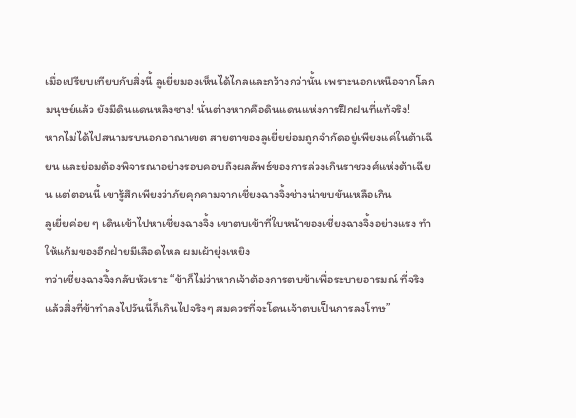เมื่อเปรียบเทียบกับสิ่งนี้ ลูเยี่ยมองเห็นได้ไกลและกว้างกว่านั้น เพราะนอกเหนือจากโลกมนุษย์แล้ว ยังมีดินแดนหลิงซาง! นั่นต่างหากคือดินแดนแห่งการฝึกฝนที่แท้จริง!
หากไม่ได้ไปสนามรบนอกอาณาเขต สายตาของลูเยี่ยย่อมถูกจำกัดอยู่เพียงแค่ในต้าเฉียน และย่อมต้องพิจารณาอย่างรอบคอบถึงผลลัพธ์ของการล่วงเกินราชวงศ์แห่งต้าเฉียน แต่ตอนนี้ เขารู้สึกเพียงว่าภัยคุกคามจากเชี่ยงฉางจิ้งช่างน่าขบขันเหลือเกิน
ลูเยี่ยค่อย ๆ เดินเข้าไปหาเชี่ยงฉางจิ้ง เขาตบเข้าที่ใบหน้าของเชี่ยงฉางจิ้งอย่างแรง ทำให้แก้มของอีกฝ่ายมีเลือดไหล ผมเผ้ายุ่งเหยิง
ทว่าเชี่ยงฉางจิ้งกลับหัวเราะ “ข้าก็ไม่ว่าหากเจ้าต้องการตบข้าเพื่อระบายอารมณ์ ที่จริงแล้วสิ่งที่ข้าทำลงไปวันนี้ก็เกินไปจริงๆ สมควรที่จะโดนเจ้าตบเป็นการลงโทษ”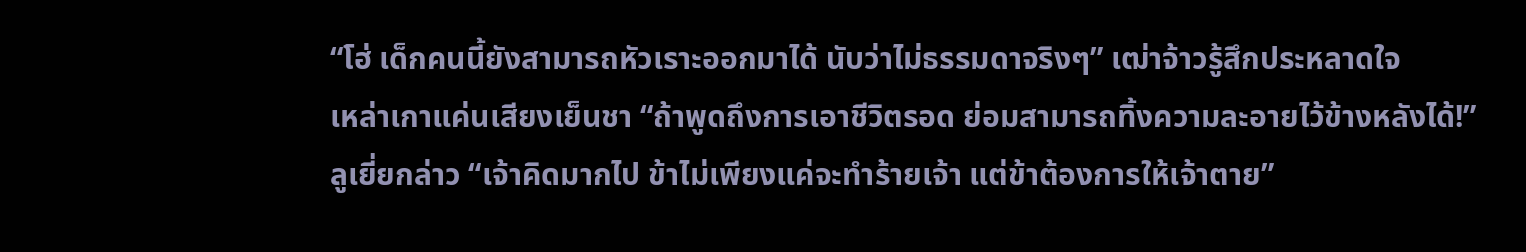“โฮ่ เด็กคนนี้ยังสามารถหัวเราะออกมาได้ นับว่าไม่ธรรมดาจริงๆ” เฒ่าจ้าวรู้สึกประหลาดใจ
เหล่าเกาแค่นเสียงเย็นชา “ถ้าพูดถึงการเอาชีวิตรอด ย่อมสามารถทิ้งความละอายไว้ข้างหลังได้!”
ลูเยี่ยกล่าว “เจ้าคิดมากไป ข้าไม่เพียงแค่จะทำร้ายเจ้า แต่ข้าต้องการให้เจ้าตาย”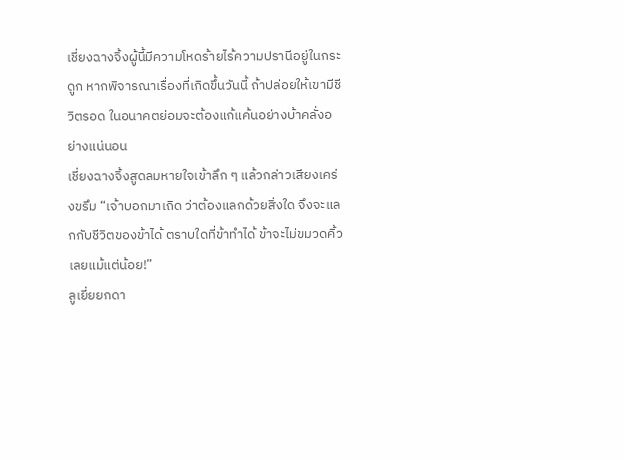เชี่ยงฉางจิ้งผู้นี้มีความโหดร้ายไร้ความปรานีอยู่ในกระดูก หากพิจารณาเรื่องที่เกิดขึ้นวันนี้ ถ้าปล่อยให้เขามีชีวิตรอด ในอนาคตย่อมจะต้องแก้แค้นอย่างบ้าคลั่งอย่างแน่นอน
เชี่ยงฉางจิ้งสูดลมหายใจเข้าลึก ๆ แล้วกล่าวเสียงเคร่งขรึม “เจ้าบอกมาเถิด ว่าต้องแลกด้วยสิ่งใด จึงจะแลกกับชีวิตของข้าได้ ตราบใดที่ข้าทำได้ ข้าจะไม่ขมวดคิ้วเลยแม้แต่น้อย!”
ลูเยี่ยยกดา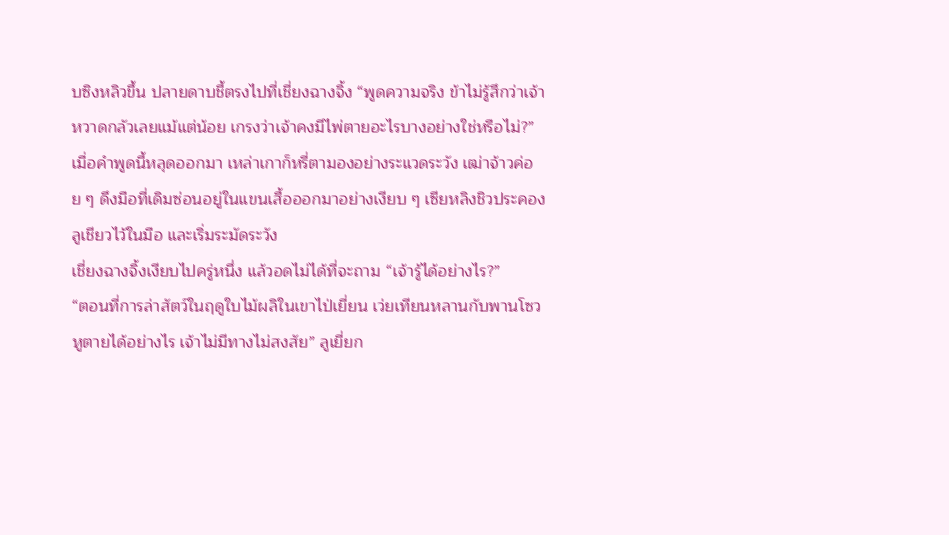บซิงหลิวขึ้น ปลายดาบชี้ตรงไปที่เชี่ยงฉางจิ้ง “พูดความจริง ข้าไม่รู้สึกว่าเจ้าหวาดกลัวเลยแม้แต่น้อย เกรงว่าเจ้าคงมีไพ่ตายอะไรบางอย่างใช่หรือไม่?”
เมื่อคำพูดนี้หลุดออกมา เหล่าเกาก็หรี่ตามองอย่างระแวดระวัง เฒ่าจ้าวค่อย ๆ ดึงมือที่เดิมซ่อนอยู่ในแขนเสื้อออกมาอย่างเงียบ ๆ เซียหลิงชิวประคองลูเชียวไว้ในมือ และเริ่มระมัดระวัง
เชี่ยงฉางจิ้งเงียบไปครู่หนึ่ง แล้วอดไม่ได้ที่จะถาม “เจ้ารู้ได้อย่างไร?”
“ตอนที่การล่าสัตว์ในฤดูใบไม้ผลิในเขาไป่เยี่ยน เว่ยเทียนหลานกับพานโซวหูตายได้อย่างไร เจ้าไม่มีทางไม่สงสัย” ลูเยี่ยก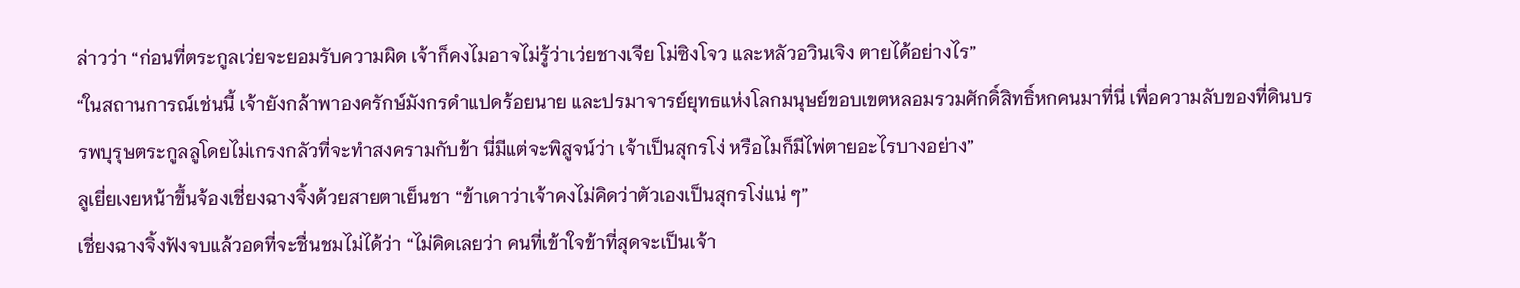ล่าวว่า “ก่อนที่ตระกูลเว่ยจะยอมรับความผิด เจ้าก็คงไมอาจไม่รู้ว่าเว่ยชางเจีย โม่ซิงโจว และหลัวอวินเจิง ตายได้อย่างไร”
“ในสถานการณ์เช่นนี้ เจ้ายังกล้าพาองครักษ์มังกรดำแปดร้อยนาย และปรมาจารย์ยุทธแห่งโลกมนุษย์ขอบเขตหลอมรวมศักดิ์สิทธิ์หกคนมาที่นี่ เพื่อความลับของที่ดินบรรพบุรุษตระกูลลูโดยไม่เกรงกลัวที่จะทำสงครามกับข้า นี่มีแต่จะพิสูจน์ว่า เจ้าเป็นสุกรโง่ หรือไมก็มีไพ่ตายอะไรบางอย่าง”
ลูเยี่ยเงยหน้าขึ้นจ้องเชี่ยงฉางจิ้งด้วยสายตาเย็นชา “ข้าเดาว่าเจ้าคงไม่คิดว่าตัวเองเป็นสุกรโง่แน่ ๆ”
เชี่ยงฉางจิ้งฟังจบแล้วอดที่จะชื่นชมไม่ได้ว่า “ไม่คิดเลยว่า คนที่เข้าใจข้าที่สุดจะเป็นเจ้า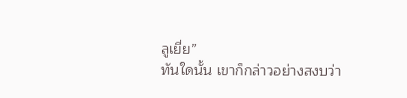ลูเยี่ย”
ทันใดนั้น เขาก็กล่าวอย่างสงบว่า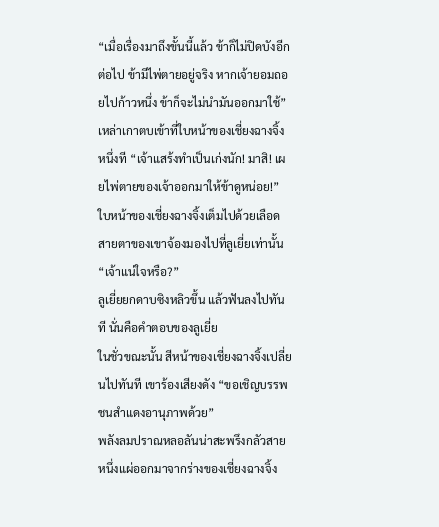“เมื่อเรื่องมาถึงขั้นนี้แล้ว ข้าก็ไม่ปิดบังอีกต่อไป ข้ามีไพ่ตายอยู่จริง หากเจ้ายอมถอยไปก้าวหนึ่ง ข้าก็จะไม่นำมันออกมาใช้”
เหล่าเกาตบเข้าที่ใบหน้าของเชี่ยงฉางจิ้งหนึ่งที “เจ้าแสร้งทำเป็นเก่งนัก! มาสิ! เผยไพ่ตายของเจ้าออกมาให้ข้าดูหน่อย!”
ใบหน้าของเชี่ยงฉางจิ้งเต็มไปด้วยเลือด สายตาของเขาจ้องมองไปที่ลูเยี่ยเท่านั้น “เจ้าแน่ใจหรือ?”
ลูเยี่ยยกดาบซิงหลิวขึ้น แล้วฟันลงไปทันที นั่นคือคำตอบของลูเยี่ย
ในชั่วขณะนั้น สีหน้าของเชี่ยงฉางจิ้งเปลี่ยนไปทันที เขาร้องเสียงดัง “ขอเชิญบรรพชนสำแดงอานุภาพด้วย”
พลังลมปราณหลอลันน่าสะพรึงกลัวสายหนึ่งแผ่ออกมาจากร่างของเชี่ยงฉางจิ้ง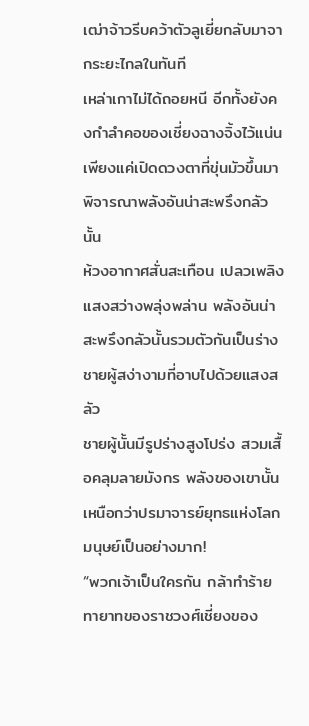เฒ่าจ้าวรีบคว้าตัวลูเยี่ยกลับมาจากระยะไกลในทันที
เหล่าเกาไม่ได้ถอยหนี อีกทั้งยังคงกำลำคอของเชี่ยงฉางจิ้งไว้แน่น เพียงแค่เปิดดวงตาที่ขุ่นมัวขึ้นมาพิจารณาพลังอันน่าสะพรึงกลัวนั้น
ห้วงอากาศสั่นสะเทือน เปลวเพลิงแสงสว่างพลุ่งพล่าน พลังอันน่าสะพรึงกลัวนั้นรวมตัวกันเป็นร่างชายผู้สง่างามที่อาบไปด้วยแสงสลัว
ชายผู้นั้นมีรูปร่างสูงโปร่ง สวมเสื้อคลุมลายมังกร พลังของเขานั้นเหนือกว่าปรมาจารย์ยุทธแห่งโลกมนุษย์เป็นอย่างมาก!
“พวกเจ้าเป็นใครกัน กล้าทำร้ายทายาทของราชวงศ์เชี่ยงของ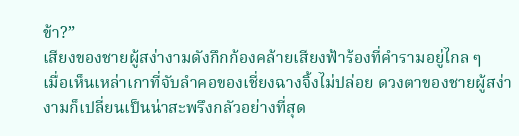ข้า?”
เสียงของชายผู้สง่างามดังกึกก้องคล้ายเสียงฟ้าร้องที่คำรามอยู่ไกล ๆ
เมื่อเห็นเหล่าเกาที่จับลำคอของเชี่ยงฉางจิ้งไม่ปล่อย ดวงตาของชายผู้สง่างามก็เปลี่ยนเป็นน่าสะพรึงกลัวอย่างที่สุด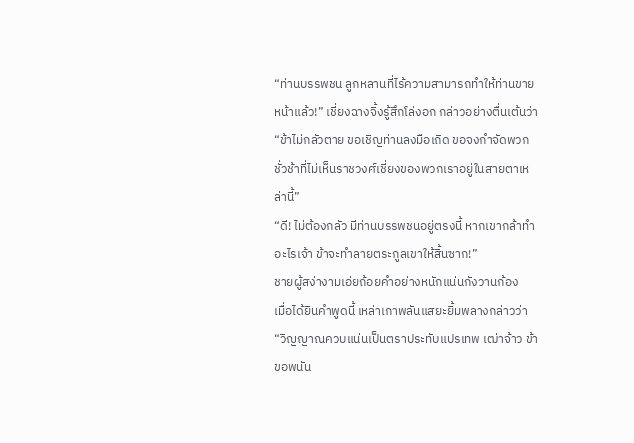“ท่านบรรพชน ลูกหลานที่ไร้ความสามารถทำให้ท่านขายหน้าแล้ว!” เชี่ยงฉางจิ้งรู้สึกโล่งอก กล่าวอย่างตื่นเต้นว่า “ข้าไม่กลัวตาย ขอเชิญท่านลงมือเถิด ขอจงกำจัดพวกชั่วช้าที่ไม่เห็นราชวงศ์เชี่ยงของพวกเราอยู่ในสายตาเหล่านี้”
“ดี! ไม่ต้องกลัว มีท่านบรรพชนอยู่ตรงนี้ หากเขากล้าทำอะไรเจ้า ข้าจะทำลายตระกูลเขาให้สิ้นซาก!”
ชายผู้สง่างามเอ่ยถ้อยคำอย่างหนักแน่นกังวานก้อง
เมื่อได้ยินคำพูดนี้ เหล่าเกาพลันแสยะยิ้มพลางกล่าวว่า “วิญญาณควบแน่นเป็นตราประทับแปรเทพ เฒ่าจ้าว ข้าขอพนัน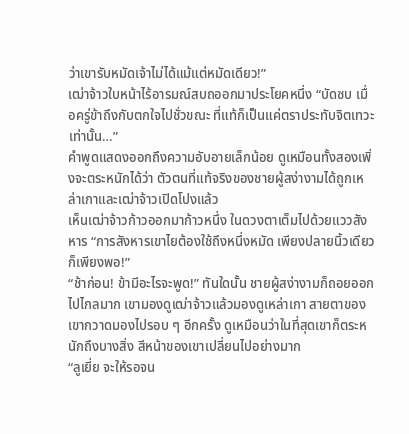ว่าเขารับหมัดเจ้าไม่ได้แม้แต่หมัดเดียว!”
เฒ่าจ้าวใบหน้าไร้อารมณ์สบถออกมาประโยคหนึ่ง “บัดซบ เมื่อครู่ข้าถึงกับตกใจไปชั่วขณะ ที่แท้ก็เป็นแค่ตราประทับจิตเทวะเท่านั้น…”
คำพูดแสดงออกถึงความอับอายเล็กน้อย ดูเหมือนทั้งสองเพิ่งจะตระหนักได้ว่า ตัวตนที่แท้จริงของชายผู้สง่างามได้ถูกเหล่าเกาและเฒ่าจ้าวเปิดโปงแล้ว
เห็นเฒ่าจ้าวก้าวออกมาก้าวหนึ่ง ในดวงตาเต็มไปด้วยแววสังหาร “การสังหารเขาไยต้องใช้ถึงหนึ่งหมัด เพียงปลายนิ้วเดียวก็เพียงพอ!”
“ช้าก่อน! ข้ามีอะไรจะพูด!” ทันใดนั้น ชายผู้สง่างามก็ถอยออกไปไกลมาก เขามองดูเฒ่าจ้าวแล้วมองดูเหล่าเกา สายตาของเขากวาดมองไปรอบ ๆ อีกครั้ง ดูเหมือนว่าในที่สุดเขาก็ตระหนักถึงบางสิ่ง สีหน้าของเขาเปลี่ยนไปอย่างมาก
“ลูเยี่ย จะให้รอจน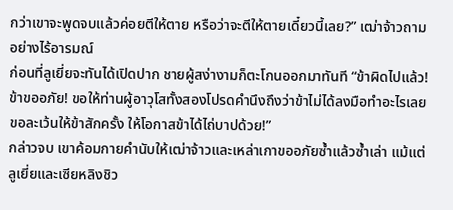กว่าเขาจะพูดจบแล้วค่อยตีให้ตาย หรือว่าจะตีให้ตายเดี๋ยวนี้เลย?” เฒ่าจ้าวถามอย่างไร้อารมณ์
ก่อนที่ลูเยี่ยจะทันได้เปิดปาก ชายผู้สง่างามก็ตะโกนออกมาทันที “ข้าผิดไปแล้ว! ข้าขออภัย! ขอให้ท่านผู้อาวุโสทั้งสองโปรดคำนึงถึงว่าข้าไม่ได้ลงมือทำอะไรเลย ขอละเว้นให้ข้าสักครั้ง ให้โอกาสข้าได้ไถ่บาปด้วย!”
กล่าวจบ เขาค้อมกายคำนับให้เฒ่าจ้าวและเหล่าเกาขออภัยซ้ำแล้วซ้ำเล่า แม้แต่ลูเยี่ยและเซียหลิงชิว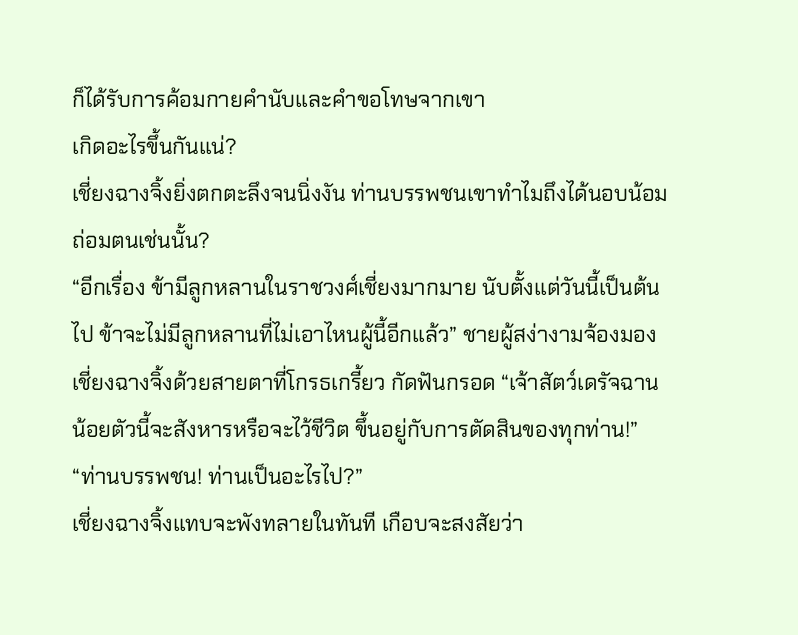ก็ได้รับการค้อมกายคำนับและคำขอโทษจากเขา
เกิดอะไรขึ้นกันแน่?
เชี่ยงฉางจิ้งยิ่งตกตะลึงจนนิ่งงัน ท่านบรรพชนเขาทำไมถึงได้นอบน้อมถ่อมตนเช่นนั้น?
“อีกเรื่อง ข้ามีลูกหลานในราชวงศ์เชี่ยงมากมาย นับตั้งแต่วันนี้เป็นต้นไป ข้าจะไม่มีลูกหลานที่ไม่เอาไหนผู้นี้อีกแล้ว” ชายผู้สง่างามจ้องมองเชี่ยงฉางจิ้งด้วยสายตาที่โกรธเกรี้ยว กัดฟันกรอด “เจ้าสัตว์เดรัจฉานน้อยตัวนี้จะสังหารหรือจะไว้ชีวิต ขึ้นอยู่กับการตัดสินของทุกท่าน!”
“ท่านบรรพชน! ท่านเป็นอะไรไป?”
เชี่ยงฉางจิ้งแทบจะพังทลายในทันที เกือบจะสงสัยว่า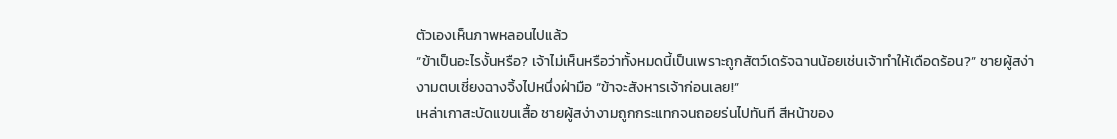ตัวเองเห็นภาพหลอนไปแล้ว
“ข้าเป็นอะไรงั้นหรือ? เจ้าไม่เห็นหรือว่าทั้งหมดนี้เป็นเพราะถูกสัตว์เดรัจฉานน้อยเช่นเจ้าทำให้เดือดร้อน?” ชายผู้สง่างามตบเชี่ยงฉางจิ้งไปหนึ่งฝ่ามือ “ข้าจะสังหารเจ้าก่อนเลย!”
เหล่าเกาสะบัดแขนเสื้อ ชายผู้สง่างามถูกกระแทกจนถอยร่นไปทันที สีหน้าของ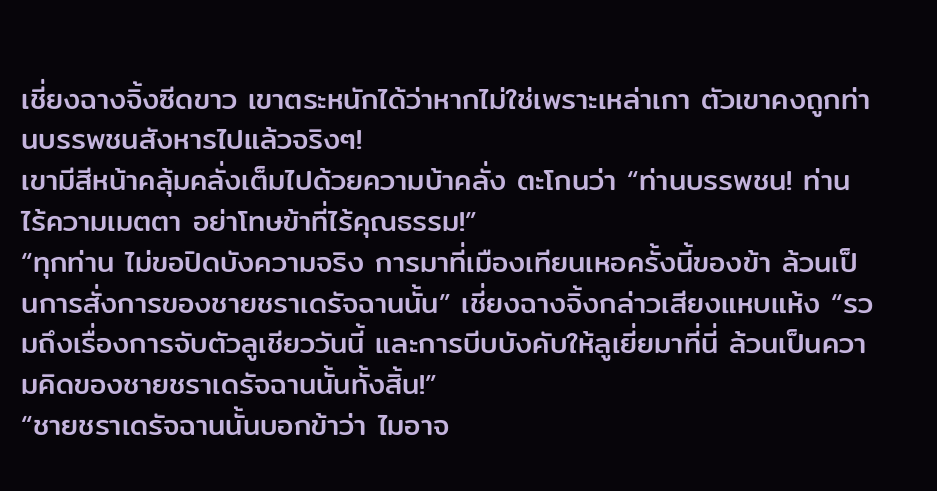เชี่ยงฉางจิ้งซีดขาว เขาตระหนักได้ว่าหากไม่ใช่เพราะเหล่าเกา ตัวเขาคงถูกท่านบรรพชนสังหารไปแล้วจริงๆ!
เขามีสีหน้าคลุ้มคลั่งเต็มไปด้วยความบ้าคลั่ง ตะโกนว่า “ท่านบรรพชน! ท่านไร้ความเมตตา อย่าโทษข้าที่ไร้คุณธรรม!”
“ทุกท่าน ไม่ขอปิดบังความจริง การมาที่เมืองเทียนเหอครั้งนี้ของข้า ล้วนเป็นการสั่งการของชายชราเดรัจฉานนั้น” เชี่ยงฉางจิ้งกล่าวเสียงแหบแห้ง “รวมถึงเรื่องการจับตัวลูเชียววันนี้ และการบีบบังคับให้ลูเยี่ยมาที่นี่ ล้วนเป็นความคิดของชายชราเดรัจฉานนั้นทั้งสิ้น!”
“ชายชราเดรัจฉานนั้นบอกข้าว่า ไมอาจ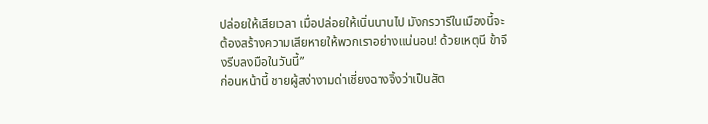ปล่อยให้เสียเวลา เมื่อปล่อยให้เนิ่นนานไป มังกรวารีในเมืองนี้จะต้องสร้างความเสียหายให้พวกเราอย่างแน่นอน! ด้วยเหตุนี ข้าจึงรีบลงมือในวันนี้”
ก่อนหน้านี้ ชายผู้สง่างามด่าเชี่ยงฉางจิ้งว่าเป็นสัต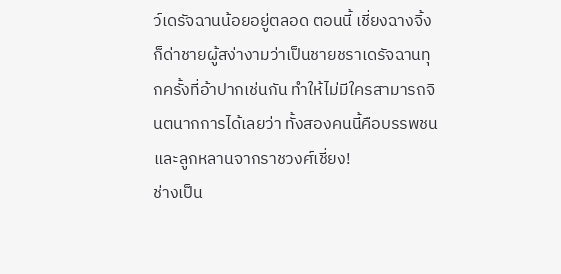ว์เดรัจฉานน้อยอยู่ตลอด ตอนนี้ เชี่ยงฉางจิ้งก็ด่าชายผู้สง่างามว่าเป็นชายชราเดรัจฉานทุกครั้งที่อ้าปากเช่นกัน ทำให้ไม่มีใครสามารถจินตนากการได้เลยว่า ทั้งสองคนนี้คือบรรพชนและลูกหลานจากราชวงศ์เชี่ยง!
ช่างเป็น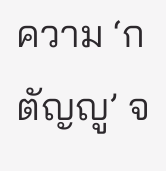ความ ‘กตัญญู’ จ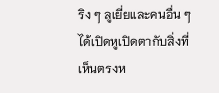ริง ๆ ลูเยี่ยและคนอื่น ๆ ได้เปิดหูเปิดตากับสิ่งที่เห็นตรงห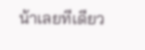น้าเลยทีเดียว